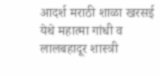आदर्श मराठी शाळा खरसई येथे महात्मा गांधी व लालबहादूर शास्त्री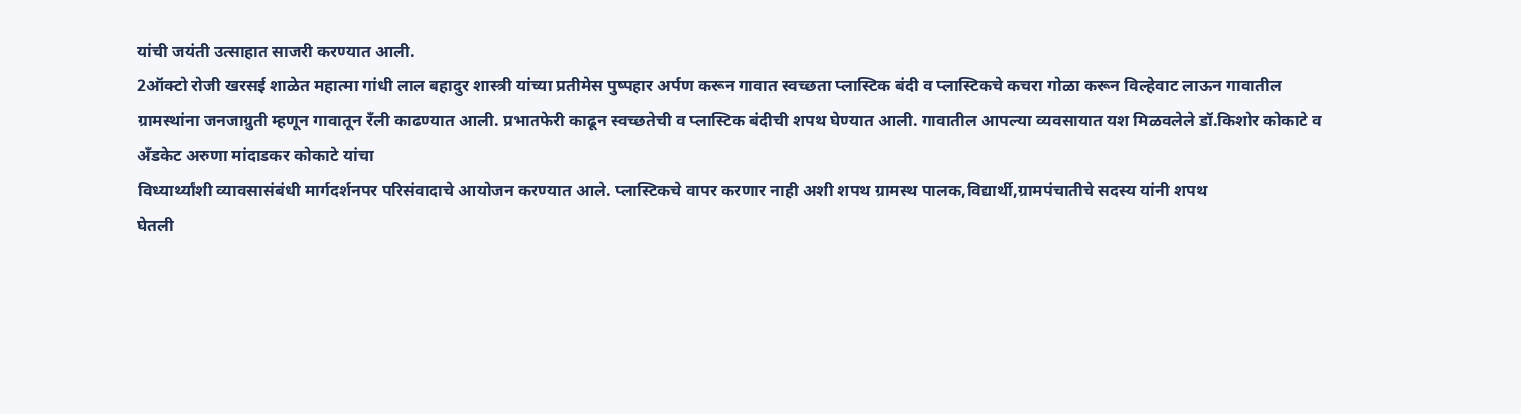यांची जयंती उत्साहात साजरी करण्यात आली.
2ऑक्टो रोजी खरसई शाळेत महात्मा गांधी लाल बहादुर शास्त्री यांच्या प्रतीमेस पुष्पहार अर्पण करून गावात स्वच्छता प्लास्टिक बंदी व प्लास्टिकचे कचरा गोळा करून विल्हेवाट लाऊन गावातील ग्रामस्थांना जनजाग्रुती म्हणून गावातून रँली काढण्यात आली. प्रभातफेरी काढून स्वच्छतेची व प्लास्टिक बंदीची शपथ घेण्यात आली. गावातील आपल्या व्यवसायात यश मिळवलेले डॉ.किशोर कोकाटे व अँडकेट अरुणा मांदाडकर कोकाटे यांचा
विध्यार्थ्यांशी व्यावसासंबंधी मार्गदर्शनपर परिसंवादाचे आयोजन करण्यात आले. प्लास्टिकचे वापर करणार नाही अशी शपथ ग्रामस्थ पालक,विद्यार्थी,ग्रामपंचातीचे सदस्य यांनी शपथ
घेतली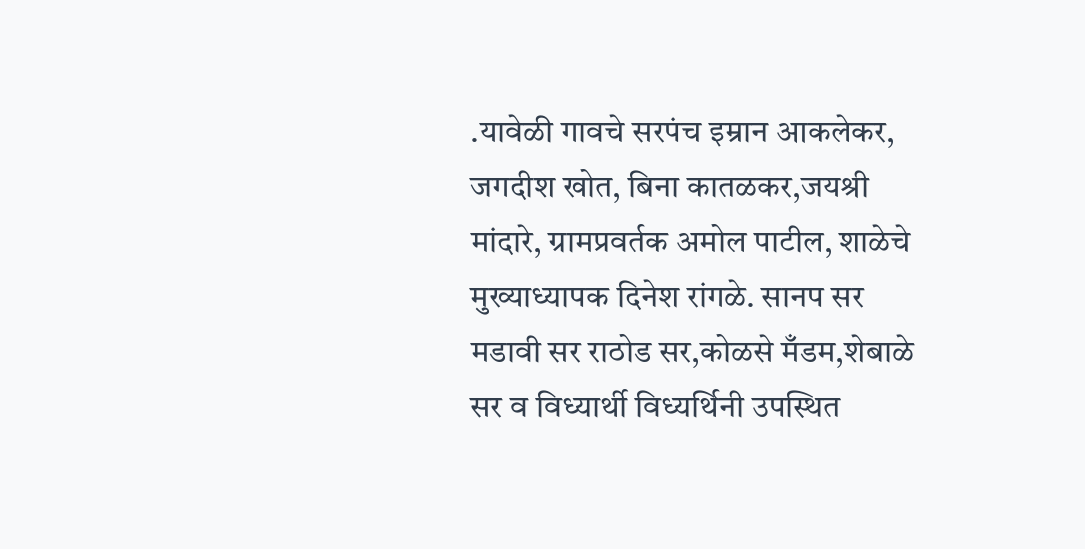.यावेळी गावचे सरपंच इम्रान आकलेकर, जगदीश खोत, बिना कातळकर,जयश्री मांदारे, ग्रामप्रवर्तक अमोल पाटील, शाळेचे मुख्याध्यापक दिनेश रांगळे. सानप सर मडावी सर राठोड सर,कोळसे मँडम,शेबाळे सर व विध्यार्थी विध्यर्थिनी उपस्थित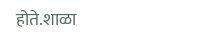होते.शाळा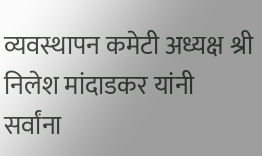व्यवस्थापन कमेटी अध्यक्ष श्री निलेश मांदाडकर यांनी सर्वांना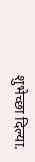शुभेच्छा दिल्या.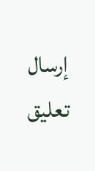إرسال تعليق